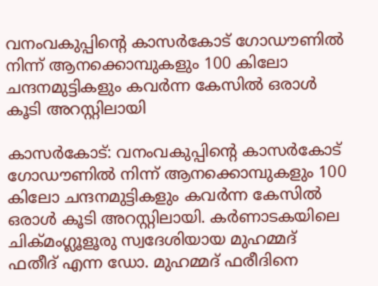വനംവകുപ്പിന്റെ കാസര്‍കോട് ഗോഡൗണില്‍ നിന്ന് ആനക്കൊമ്പുകളും 100 കിലോ ചന്ദനമുട്ടികളും കവര്‍ന്ന കേസില്‍ ഒരാള്‍ കൂടി അറസ്റ്റിലായി

കാസര്‍കോട്: വനംവകുപ്പിന്റെ കാസര്‍കോട് ഗോഡൗണില്‍ നിന്ന് ആനക്കൊമ്പുകളും 100 കിലോ ചന്ദനമുട്ടികളും കവര്‍ന്ന കേസില്‍ ഒരാള്‍ കൂടി അറസ്റ്റിലായി. കര്‍ണാടകയിലെ ചിക്മംഗ്ലൂളൂരു സ്വദേശിയായ മുഹമ്മദ് ഫതീദ് എന്ന ഡോ. മുഹമ്മദ് ഫരീദിനെ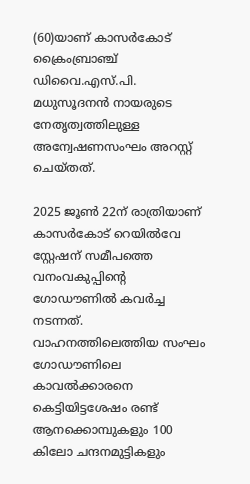(60)യാണ് കാസര്‍കോട് ക്രൈംബ്രാഞ്ച് ഡിവൈ.എസ്.പി. മധുസൂദനന്‍ നായരുടെ നേതൃത്വത്തിലുള്ള അന്വേഷണസംഘം അറസ്റ്റ് ചെയ്തത്.

2025 ജൂണ്‍ 22ന് രാത്രിയാണ് കാസര്‍കോട് റെയില്‍വേ സ്റ്റേഷന് സമീപത്തെ വനംവകുപ്പിന്റെ ഗോഡൗണില്‍ കവര്‍ച്ച നടന്നത്. വാഹനത്തിലെത്തിയ സംഘം ഗോഡൗണിലെ കാവല്‍ക്കാരനെ കെട്ടിയിട്ടശേഷം രണ്ട് ആനക്കൊമ്പുകളും 100 കിലോ ചന്ദനമുട്ടികളും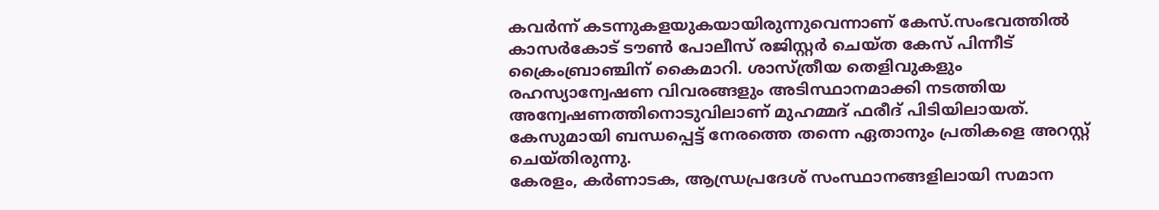കവര്‍ന്ന് കടന്നുകളയുകയായിരുന്നുവെന്നാണ് കേസ്.സംഭവത്തില്‍ കാസര്‍കോട് ടൗണ്‍ പോലീസ് രജിസ്റ്റര്‍ ചെയ്ത കേസ് പിന്നീട് ക്രൈംബ്രാഞ്ചിന് കൈമാറി. ശാസ്ത്രീയ തെളിവുകളും രഹസ്യാന്വേഷണ വിവരങ്ങളും അടിസ്ഥാനമാക്കി നടത്തിയ അന്വേഷണത്തിനൊടുവിലാണ് മുഹമ്മദ് ഫരീദ് പിടിയിലായത്. കേസുമായി ബന്ധപ്പെട്ട് നേരത്തെ തന്നെ ഏതാനും പ്രതികളെ അറസ്റ്റ് ചെയ്തിരുന്നു.
കേരളം, കര്‍ണാടക, ആന്ധ്രപ്രദേശ് സംസ്ഥാനങ്ങളിലായി സമാന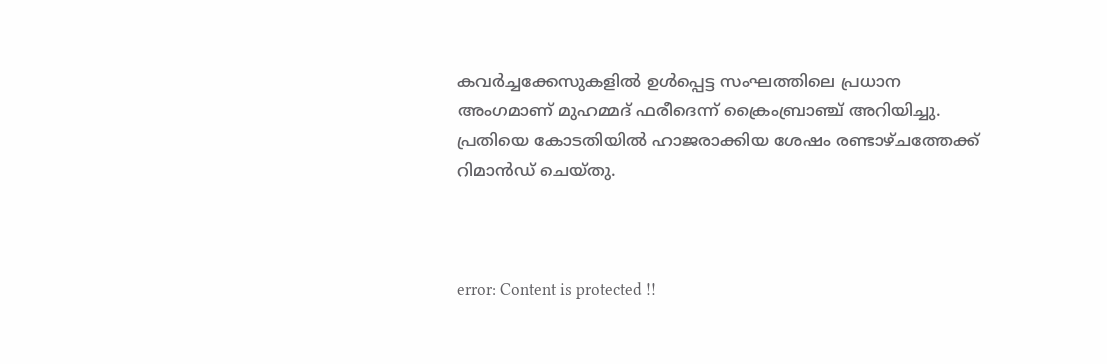കവര്‍ച്ചക്കേസുകളില്‍ ഉള്‍പ്പെട്ട സംഘത്തിലെ പ്രധാന അംഗമാണ് മുഹമ്മദ് ഫരീദെന്ന് ക്രൈംബ്രാഞ്ച് അറിയിച്ചു. പ്രതിയെ കോടതിയില്‍ ഹാജരാക്കിയ ശേഷം രണ്ടാഴ്ചത്തേക്ക് റിമാന്‍ഡ് ചെയ്തു.



error: Content is protected !!